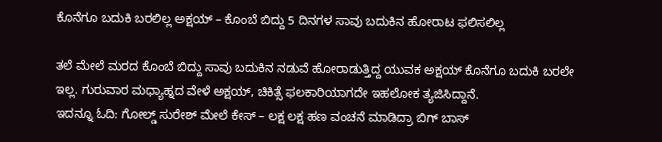ಕೊನೆಗೂ ಬದುಕಿ ಬರಲಿಲ್ಲ ಅಕ್ಷಯ್ – ಕೊಂಬೆ ಬಿದ್ದು 5 ದಿನಗಳ ಸಾವು ಬದುಕಿನ ಹೋರಾಟ ಫಲಿಸಲಿಲ್ಲ

ತಲೆ ಮೇಲೆ ಮರದ ಕೊಂಬೆ ಬಿದ್ದು ಸಾವು ಬದುಕಿನ ನಡುವೆ ಹೋರಾಡುತ್ತಿದ್ದ ಯುವಕ ಅಕ್ಷಯ್ ಕೊನೆಗೂ ಬದುಕಿ ಬರಲೇ ಇಲ್ಲ. ಗುರುವಾರ ಮಧ್ಯಾಹ್ನದ ವೇಳೆ ಅಕ್ಷಯ್, ಚಿಕಿತ್ಸೆ ಫಲಕಾರಿಯಾಗದೇ ಇಹಲೋಕ ತ್ಯಜಿಸಿದ್ದಾನೆ.
ಇದನ್ನೂ ಓದಿ: ಗೋಲ್ಡ್ ಸುರೇಶ್ ಮೇಲೆ ಕೇಸ್ – ಲಕ್ಷ ಲಕ್ಷ ಹಣ ವಂಚನೆ ಮಾಡಿದ್ರಾ ಬಿಗ್ ಬಾಸ್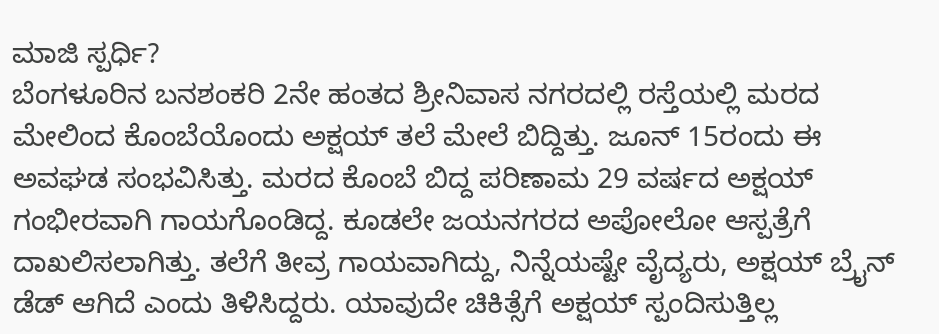ಮಾಜಿ ಸ್ಪರ್ಧಿ?
ಬೆಂಗಳೂರಿನ ಬನಶಂಕರಿ 2ನೇ ಹಂತದ ಶ್ರೀನಿವಾಸ ನಗರದಲ್ಲಿ ರಸ್ತೆಯಲ್ಲಿ ಮರದ ಮೇಲಿಂದ ಕೊಂಬೆಯೊಂದು ಅಕ್ಷಯ್ ತಲೆ ಮೇಲೆ ಬಿದ್ದಿತ್ತು. ಜೂನ್ 15ರಂದು ಈ ಅವಘಡ ಸಂಭವಿಸಿತ್ತು. ಮರದ ಕೊಂಬೆ ಬಿದ್ದ ಪರಿಣಾಮ 29 ವರ್ಷದ ಅಕ್ಷಯ್ ಗಂಭೀರವಾಗಿ ಗಾಯಗೊಂಡಿದ್ದ. ಕೂಡಲೇ ಜಯನಗರದ ಅಪೋಲೋ ಆಸ್ಪತ್ರೆಗೆ ದಾಖಲಿಸಲಾಗಿತ್ತು. ತಲೆಗೆ ತೀವ್ರ ಗಾಯವಾಗಿದ್ದು, ನಿನ್ನೆಯಷ್ಟೇ ವೈದ್ಯರು, ಅಕ್ಷಯ್ ಬ್ರೈನ್ ಡೆಡ್ ಆಗಿದೆ ಎಂದು ತಿಳಿಸಿದ್ದರು. ಯಾವುದೇ ಚಿಕಿತ್ಸೆಗೆ ಅಕ್ಷಯ್ ಸ್ಪಂದಿಸುತ್ತಿಲ್ಲ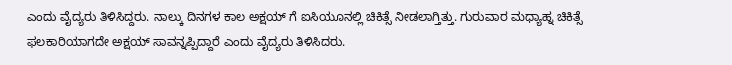ಎಂದು ವೈದ್ಯರು ತಿಳಿಸಿದ್ದರು. ನಾಲ್ಕು ದಿನಗಳ ಕಾಲ ಅಕ್ಷಯ್ ಗೆ ಐಸಿಯೂನಲ್ಲಿ ಚಿಕಿತ್ಸೆ ನೀಡಲಾಗ್ತಿತ್ತು. ಗುರುವಾರ ಮಧ್ಯಾಹ್ನ ಚಿಕಿತ್ಸೆ ಫಲಕಾರಿಯಾಗದೇ ಅಕ್ಷಯ್ ಸಾವನ್ನಪ್ಪಿದ್ದಾರೆ ಎಂದು ವೈದ್ಯರು ತಿಳಿಸಿದರು.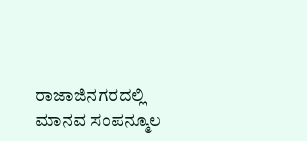ರಾಜಾಜಿನಗರದಲ್ಲಿ ಮಾನವ ಸಂಪನ್ಮೂಲ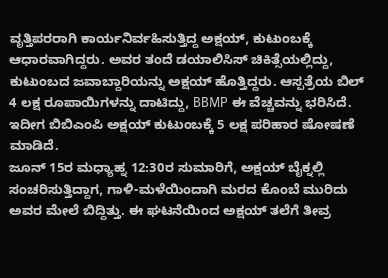ವೃತ್ತಿಪರರಾಗಿ ಕಾರ್ಯನಿರ್ವಹಿಸುತ್ತಿದ್ದ ಅಕ್ಷಯ್, ಕುಟುಂಬಕ್ಕೆ ಆಧಾರವಾಗಿದ್ದರು. ಅವರ ತಂದೆ ಡಯಾಲಿಸಿಸ್ ಚಿಕಿತ್ಸೆಯಲ್ಲಿದ್ದು, ಕುಟುಂಬದ ಜವಾಬ್ದಾರಿಯನ್ನು ಅಕ್ಷಯ್ ಹೊತ್ತಿದ್ದರು. ಆಸ್ಪತ್ರೆಯ ಬಿಲ್ 4 ಲಕ್ಷ ರೂಪಾಯಿಗಳನ್ನು ದಾಟಿದ್ದು, BBMP ಈ ವೆಚ್ಚವನ್ನು ಭರಿಸಿದೆ. ಇದೀಗ ಬಿಬಿಎಂಪಿ ಅಕ್ಷಯ್ ಕುಟುಂಬಕ್ಕೆ 5 ಲಕ್ಷ ಪರಿಹಾರ ಷೋಷಣೆ ಮಾಡಿದೆ.
ಜೂನ್ 15ರ ಮಧ್ಯಾಹ್ನ 12:30ರ ಸುಮಾರಿಗೆ, ಅಕ್ಷಯ್ ಬೈಕ್ನಲ್ಲಿ ಸಂಚರಿಸುತ್ತಿದ್ದಾಗ, ಗಾಳಿ-ಮಳೆಯಿಂದಾಗಿ ಮರದ ಕೊಂಬೆ ಮುರಿದು ಅವರ ಮೇಲೆ ಬಿದ್ದಿತ್ತು. ಈ ಘಟನೆಯಿಂದ ಅಕ್ಷಯ್ ತಲೆಗೆ ತೀವ್ರ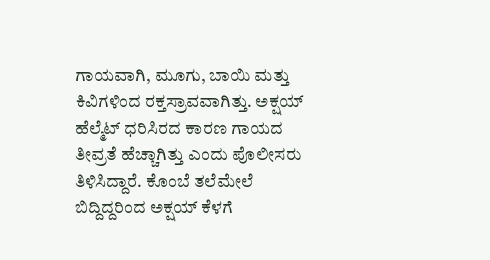ಗಾಯವಾಗಿ, ಮೂಗು, ಬಾಯಿ ಮತ್ತು ಕಿವಿಗಳಿಂದ ರಕ್ತಸ್ರಾವವಾಗಿತ್ತು. ಅಕ್ಷಯ್ ಹೆಲ್ಮೆಟ್ ಧರಿಸಿರದ ಕಾರಣ ಗಾಯದ ತೀವ್ರತೆ ಹೆಚ್ಚಾಗಿತ್ತು ಎಂದು ಪೊಲೀಸರು ತಿಳಿಸಿದ್ದಾರೆ. ಕೊಂಬೆ ತಲೆಮೇಲೆ ಬಿದ್ದಿದ್ದರಿಂದ ಅಕ್ಷಯ್ ಕೆಳಗೆ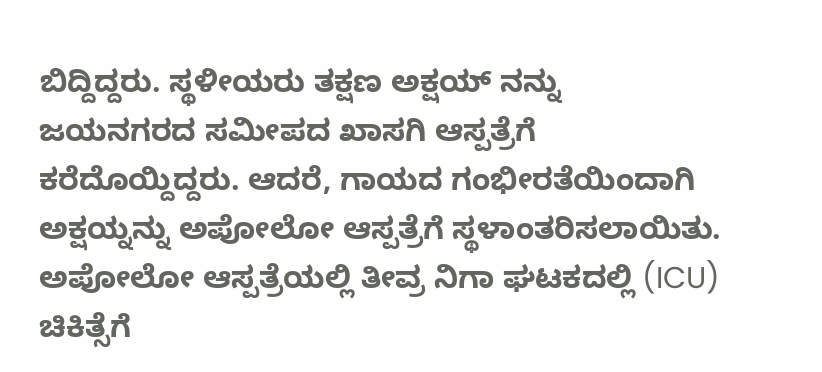ಬಿದ್ದಿದ್ದರು. ಸ್ಥಳೀಯರು ತಕ್ಷಣ ಅಕ್ಷಯ್ ನನ್ನು ಜಯನಗರದ ಸಮೀಪದ ಖಾಸಗಿ ಆಸ್ಪತ್ರೆಗೆ ಕರೆದೊಯ್ದಿದ್ದರು. ಆದರೆ, ಗಾಯದ ಗಂಭೀರತೆಯಿಂದಾಗಿ ಅಕ್ಷಯ್ನನ್ನು ಅಪೋಲೋ ಆಸ್ಪತ್ರೆಗೆ ಸ್ಥಳಾಂತರಿಸಲಾಯಿತು. ಅಪೋಲೋ ಆಸ್ಪತ್ರೆಯಲ್ಲಿ ತೀವ್ರ ನಿಗಾ ಘಟಕದಲ್ಲಿ (ICU) ಚಿಕಿತ್ಸೆಗೆ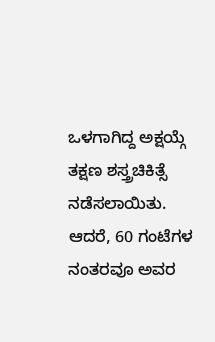ಒಳಗಾಗಿದ್ದ ಅಕ್ಷಯ್ಗೆ ತಕ್ಷಣ ಶಸ್ತ್ರಚಿಕಿತ್ಸೆ ನಡೆಸಲಾಯಿತು. ಆದರೆ, 60 ಗಂಟೆಗಳ ನಂತರವೂ ಅವರ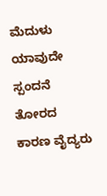ಮೆದುಳು ಯಾವುದೇ ಸ್ಪಂದನೆ ತೋರದ ಕಾರಣ ವೈದ್ಯರು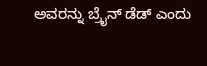ಅವರನ್ನು ಬ್ರೈನ್ ಡೆಡ್ ಎಂದು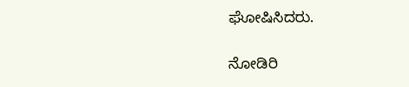ಘೋಷಿಸಿದರು.

ನೋಡಿರಿ